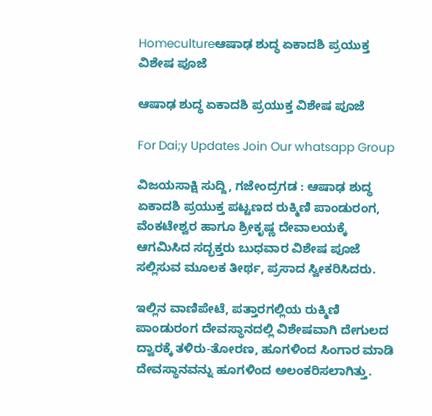Homecultureಆಷಾಢ ಶುದ್ಧ ಏಕಾದಶಿ ಪ್ರಯುಕ್ತ ವಿಶೇಷ ಪೂಜೆ

ಆಷಾಢ ಶುದ್ಧ ಏಕಾದಶಿ ಪ್ರಯುಕ್ತ ವಿಶೇಷ ಪೂಜೆ

For Dai;y Updates Join Our whatsapp Group

ವಿಜಯಸಾಕ್ಷಿ ಸುದ್ದಿ, ಗಜೇಂದ್ರಗಡ : ಆಷಾಢ ಶುದ್ಧ ಏಕಾದಶಿ ಪ್ರಯುಕ್ತ ಪಟ್ಟಣದ ರುಕ್ಮಿಣಿ ಪಾಂಡುರಂಗ, ವೆಂಕಟೇಶ್ವರ ಹಾಗೂ ಶ್ರೀಕೃಷ್ಣ ದೇವಾಲಯಕ್ಕೆ ಆಗಮಿಸಿದ ಸದ್ಭಕ್ತರು ಬುಧವಾರ ವಿಶೇಷ ಪೂಜೆ ಸಲ್ಲಿಸುವ ಮೂಲಕ ತೀರ್ಥ, ಪ್ರಸಾದ ಸ್ವೀಕರಿಸಿದರು.

ಇಲ್ಲಿನ ವಾಣಿಪೇಟೆ, ಪತ್ತಾರಗಲ್ಲಿಯ ರುಕ್ಮಿಣಿ ಪಾಂಡುರಂಗ ದೇವಸ್ಥಾನದಲ್ಲಿ ವಿಶೇಷವಾಗಿ ದೇಗುಲದ ದ್ವಾರಕ್ಕೆ ತಳಿರು-ತೋರಣ, ಹೂಗಳಿಂದ ಸಿಂಗಾರ ಮಾಡಿ ದೇವಸ್ಥಾನವನ್ನು ಹೂಗಳಿಂದ ಅಲಂಕರಿಸಲಾಗಿತ್ತು.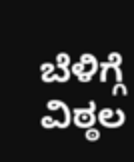ಬೆಳಿಗ್ಗೆ ವಿಠ್ಠಲ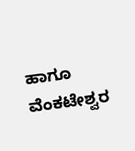ಹಾಗೂ ವೆಂಕಟೇಶ್ವರ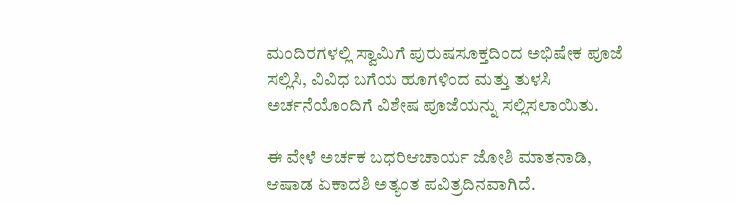ಮಂದಿರಗಳಲ್ಲಿ ಸ್ವಾಮಿಗೆ ಪುರುಷಸೂಕ್ತದಿಂದ ಅಭಿಷೇಕ ಪೂಜೆ ಸಲ್ಲಿಸಿ, ವಿವಿಧ ಬಗೆಯ ಹೂಗಳಿಂದ ಮತ್ತು ತುಳಸಿ ಅರ್ಚನೆಯೊಂದಿಗೆ ವಿಶೇಷ ಪೂಜೆಯನ್ನು ಸಲ್ಲಿಸಲಾಯಿತು.

ಈ ವೇಳೆ ಅರ್ಚಕ ಬಧರಿಆಚಾರ್ಯ ಜೋಶಿ ಮಾತನಾಡಿ, ಆಷಾಡ ಏಕಾದಶಿ ಅತ್ಯಂತ ಪವಿತ್ರದಿನವಾಗಿದೆ.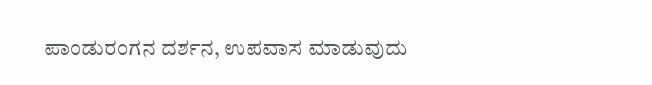ಪಾಂಡುರಂಗನ ದರ್ಶನ, ಉಪವಾಸ ಮಾಡುವುದು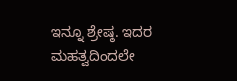ಇನ್ನೂ ಶ್ರೇಷ್ಠ. ಇದರ ಮಹತ್ವದಿಂದಲೇ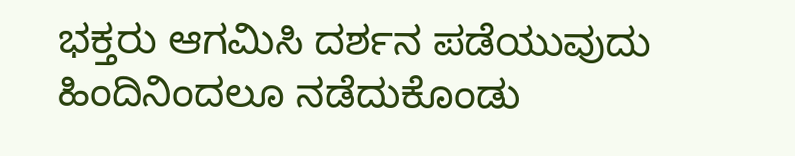ಭಕ್ತರು ಆಗಮಿಸಿ ದರ್ಶನ ಪಡೆಯುವುದು ಹಿಂದಿನಿಂದಲೂ ನಡೆದುಕೊಂಡು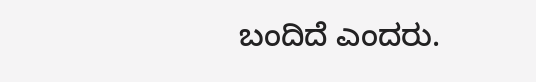ಬಂದಿದೆ ಎಂದರು.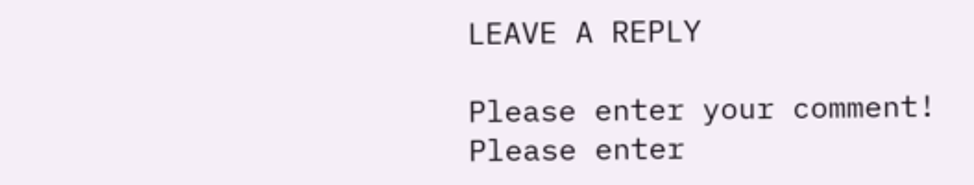LEAVE A REPLY

Please enter your comment!
Please enter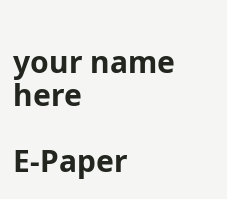your name here

E-Paper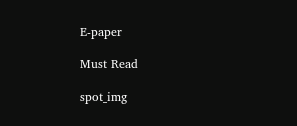E-paper

Must Read

spot_img